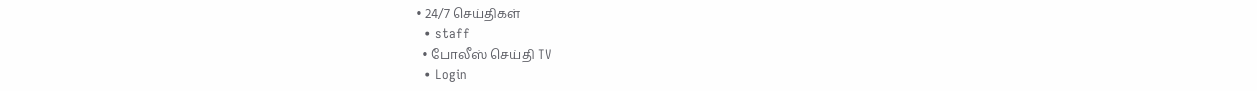• 24/7 செய்திகள்
  • staff
  • போலீஸ் செய்தி TV
  • Login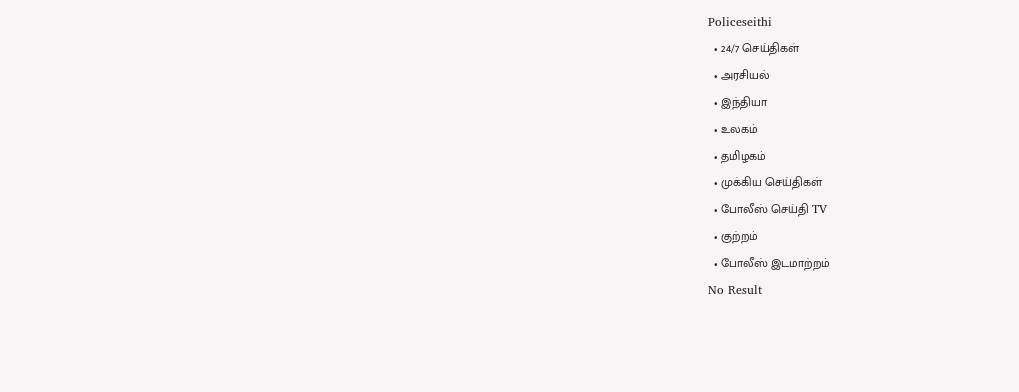Policeseithi
  • 24/7 செய்திகள்
  • அரசியல்
  • இந்தியா
  • உலகம்
  • தமிழகம்
  • முக்கிய செய்திகள்
  • போலீஸ் செய்தி TV
  • குற்றம்
  • போலீஸ் இடமாற்றம்
No Result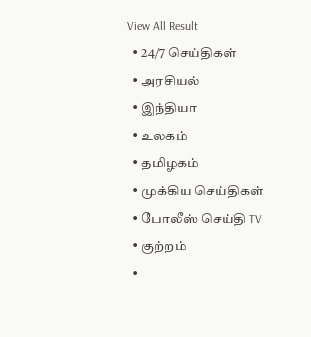View All Result
  • 24/7 செய்திகள்
  • அரசியல்
  • இந்தியா
  • உலகம்
  • தமிழகம்
  • முக்கிய செய்திகள்
  • போலீஸ் செய்தி TV
  • குற்றம்
  •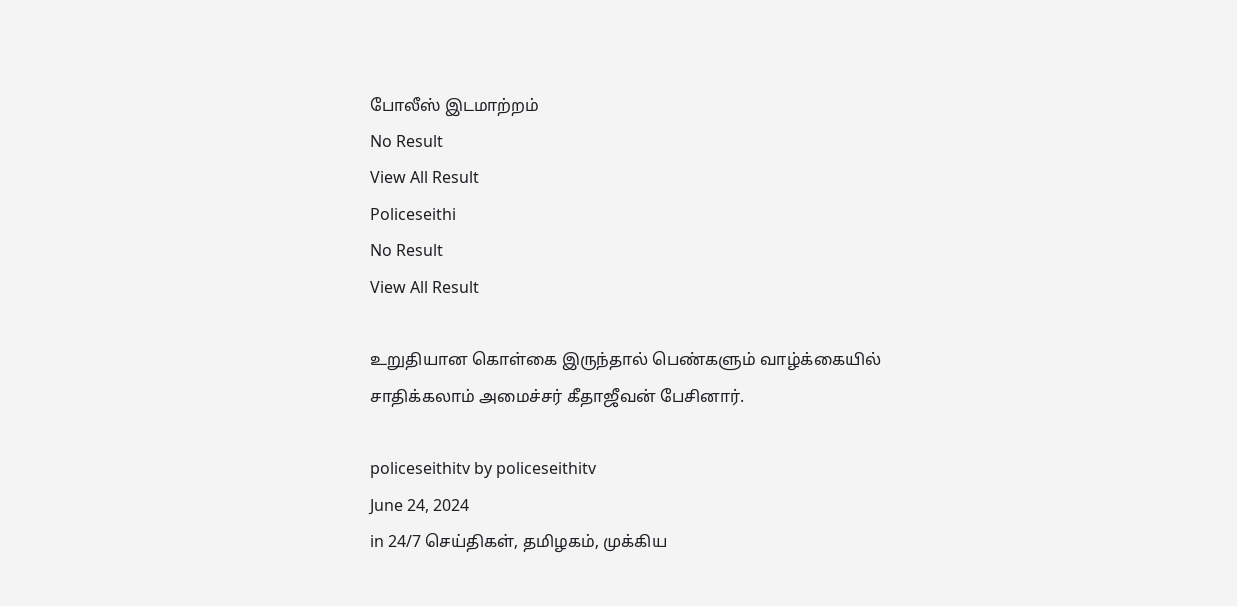போலீஸ் இடமாற்றம்
No Result
View All Result
Policeseithi
No Result
View All Result

உறுதியான கொள்கை இருந்தால் பெண்களும் வாழ்க்கையில் சாதிக்கலாம் அமைச்சர் கீதாஜீவன் பேசினார்.

policeseithitv by policeseithitv
June 24, 2024
in 24/7 செய்திகள், தமிழகம், முக்கிய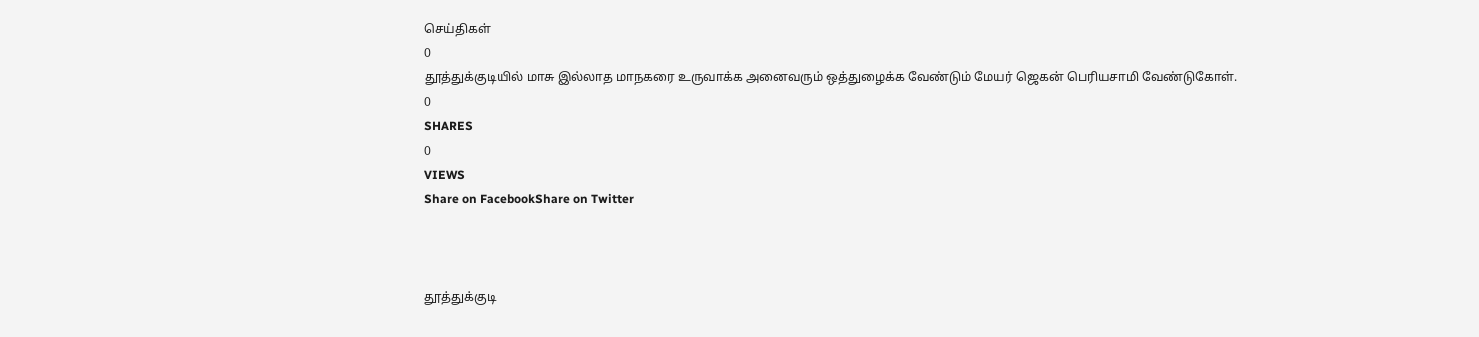செய்திகள்
0
தூத்துக்குடியில் மாசு இல்லாத மாநகரை உருவாக்க அனைவரும் ஒத்துழைக்க வேண்டும் மேயர் ஜெகன் பெரியசாமி வேண்டுகோள்.
0
SHARES
0
VIEWS
Share on FacebookShare on Twitter



தூத்துக்குடி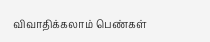விவாதிக்கலாம் பெண்கள்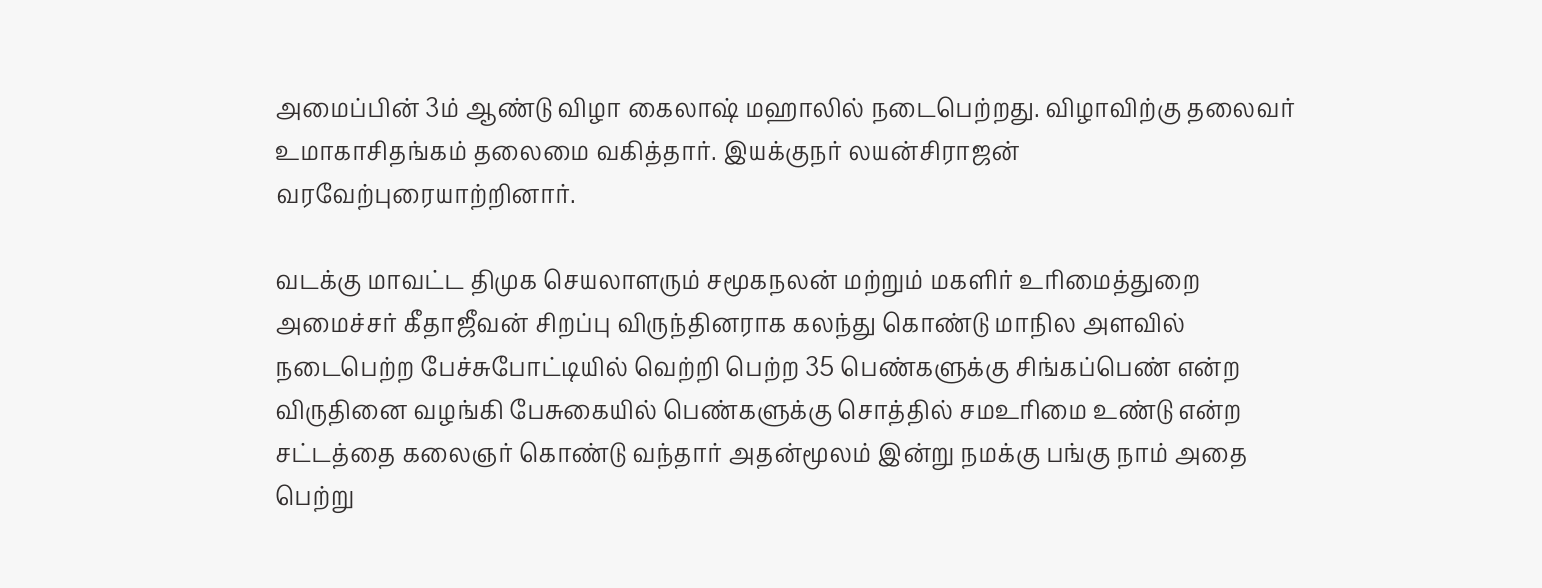அமைப்பின் 3ம் ஆண்டு விழா கைலாஷ் மஹாலில் நடைபெற்றது. விழாவிற்கு தலைவர் உமாகாசிதங்கம் தலைமை வகித்தார். இயக்குநர் லயன்சிராஜன் வரவேற்புரையாற்றினார்.

வடக்கு மாவட்ட திமுக செயலாளரும் சமூகநலன் மற்றும் மகளிர் உாிமைத்துறை அமைச்சர் கீதாஜீவன் சிறப்பு விருந்தினராக கலந்து கொண்டு மாநில அளவில் நடைபெற்ற பேச்சுபோட்டியில் வெற்றி பெற்ற 35 பெண்களுக்கு சிங்கப்பெண் என்ற விருதினை வழங்கி பேசுகையில் பெண்களுக்கு சொத்தில் சமஉாிமை உண்டு என்ற சட்டத்தை கலைஞர் கொண்டு வந்தார் அதன்மூலம் இன்று நமக்கு பங்கு நாம் அதை பெற்று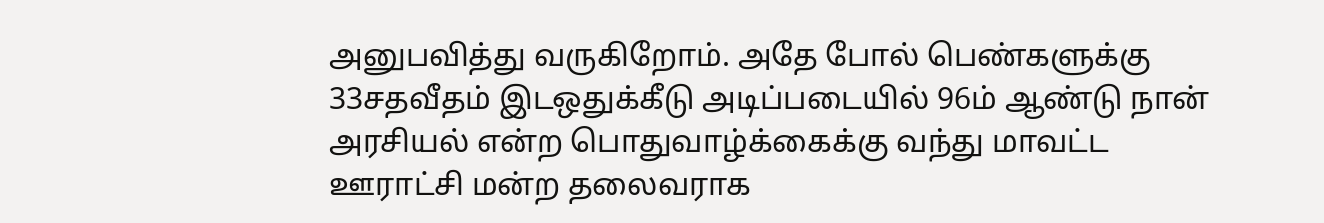அனுபவித்து வருகிறோம். அதே போல் பெண்களுக்கு 33சதவீதம் இடஒதுக்கீடு அடிப்படையில் 96ம் ஆண்டு நான் அரசியல் என்ற பொதுவாழ்க்கைக்கு வந்து மாவட்ட ஊராட்சி மன்ற தலைவராக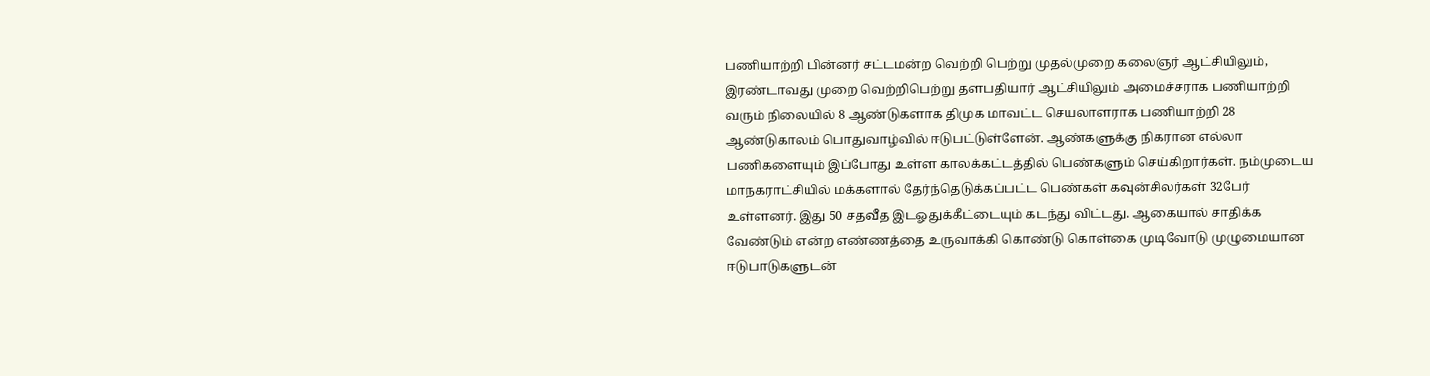பணியாற்றி பின்னர் சட்டமன்ற வெற்றி பெற்று முதல்முறை கலைஞர் ஆட்சியிலும், இரண்டாவது முறை வெற்றிபெற்று தளபதியார் ஆட்சியிலும் அமைச்சராக பணியாற்றி வரும் நிலையில் 8 ஆண்டுகளாக திமுக மாவட்ட செயலாளராக பணியாற்றி 28 ஆண்டுகாலம் பொதுவாழ்வில் ஈடுபட்டுள்ளேன். ஆண்களுக்கு நிகரான எல்லா பணிகளையும் இப்போது உள்ள காலக்கட்டத்தில் பெண்களும் செய்கிறார்கள். நம்முடைய மாநகராட்சியில் மக்களால் தேர்ந்தெடுக்கப்பட்ட பெண்கள் கவுன்சிலர்கள் 32பேர் உள்ளனர். இது 50 சதவீத இடஓதுக்கீட்டையும் கடந்து விட்டது. ஆகையால் சாதிக்க வேண்டும் என்ற எண்ணத்தை உருவாக்கி கொண்டு கொள்கை முடிவோடு முழுமையான ஈடுபாடுகளுடன்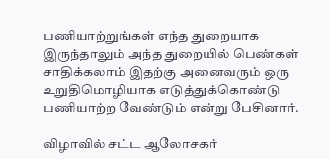பணியாற்றுங்கள் எந்த துறையாக இருந்தாலும் அந்த துறையில் பெண்கள் சாதிக்கலாம் இதற்கு அனைவரும் ஒரு உறுதிமொழியாக எடுத்துக்கொண்டு பணியாற்ற வேண்டும் என்று பேசினார்.

விழாவில் சட்ட ஆலோசகர்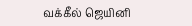வக்கீல் ஜெயினி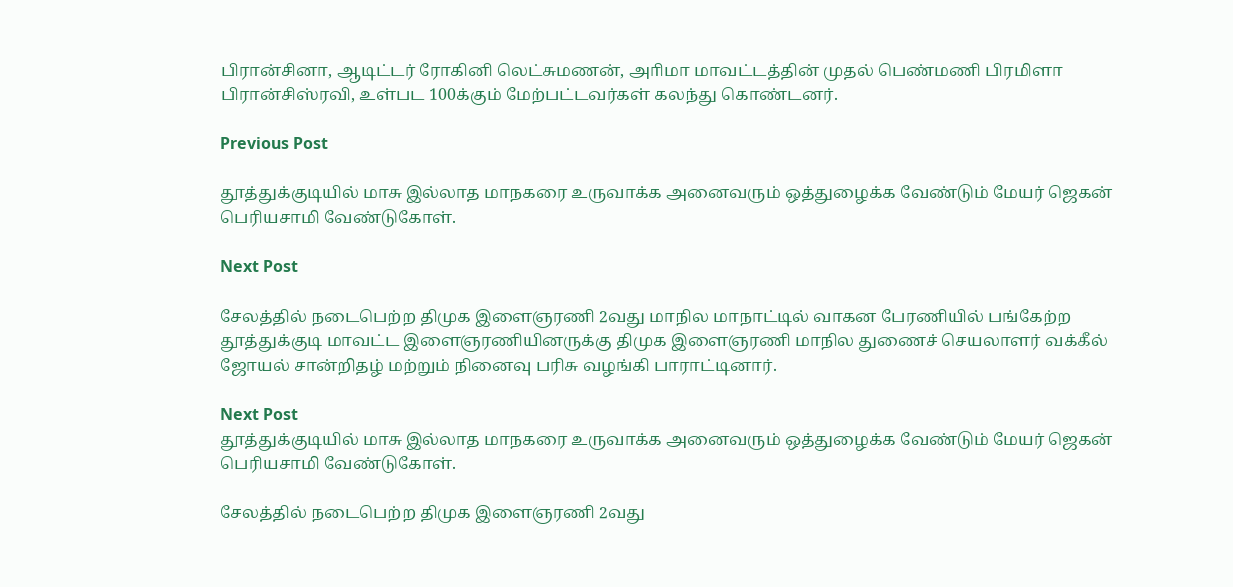பிரான்சினா, ஆடிட்டர் ரோகினி லெட்சுமணன், அாிமா மாவட்டத்தின் முதல் பெண்மணி பிரமிளா பிரான்சிஸ்ரவி, உள்பட 100க்கும் மேற்பட்டவர்கள் கலந்து கொண்டனர்.

Previous Post

தூத்துக்குடியில் மாசு இல்லாத மாநகரை உருவாக்க அனைவரும் ஒத்துழைக்க வேண்டும் மேயர் ஜெகன் பெரியசாமி வேண்டுகோள்.

Next Post

சேலத்தில் நடைபெற்ற திமுக இளைஞரணி 2வது மாநில மாநாட்டில் வாகன பேரணியில் பங்கேற்ற தூத்துக்குடி மாவட்ட இளைஞரணியினருக்கு திமுக இளைஞரணி மாநில துணைச் செயலாளர் வக்கீல் ஜோயல் சான்றிதழ் மற்றும் நினைவு பரிசு வழங்கி பாராட்டினார்.

Next Post
தூத்துக்குடியில் மாசு இல்லாத மாநகரை உருவாக்க அனைவரும் ஒத்துழைக்க வேண்டும் மேயர் ஜெகன் பெரியசாமி வேண்டுகோள்.

சேலத்தில் நடைபெற்ற திமுக இளைஞரணி 2வது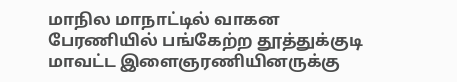மாநில மாநாட்டில் வாகன பேரணியில் பங்கேற்ற தூத்துக்குடி மாவட்ட இளைஞரணியினருக்கு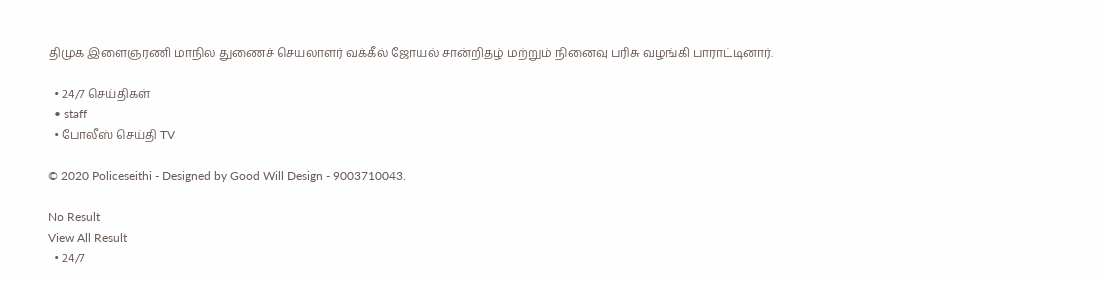திமுக இளைஞரணி மாநில துணைச் செயலாளர் வக்கீல் ஜோயல் சான்றிதழ் மற்றும் நினைவு பரிசு வழங்கி பாராட்டினார்.

  • 24/7 செய்திகள்
  • staff
  • போலீஸ் செய்தி TV

© 2020 Policeseithi - Designed by Good Will Design - 9003710043.

No Result
View All Result
  • 24/7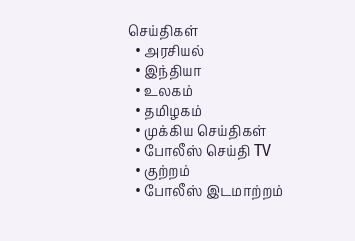செய்திகள்
  • அரசியல்
  • இந்தியா
  • உலகம்
  • தமிழகம்
  • முக்கிய செய்திகள்
  • போலீஸ் செய்தி TV
  • குற்றம்
  • போலீஸ் இடமாற்றம்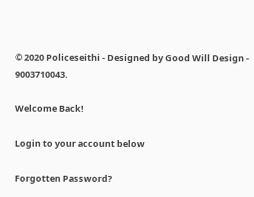© 2020 Policeseithi - Designed by Good Will Design - 9003710043.

Welcome Back!

Login to your account below

Forgotten Password?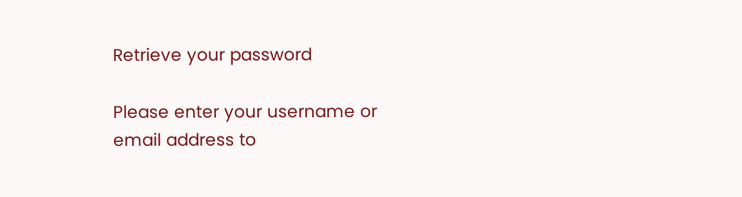Retrieve your password

Please enter your username or email address to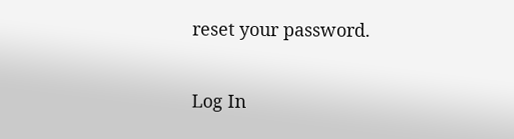reset your password.

Log In